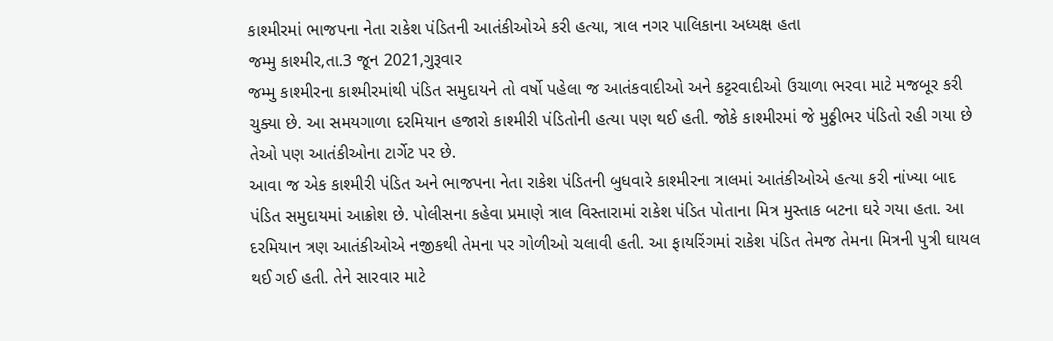કાશ્મીરમાં ભાજપના નેતા રાકેશ પંડિતની આતંકીઓએ કરી હત્યા, ત્રાલ નગર પાલિકાના અધ્યક્ષ હતા
જમ્મુ કાશ્મીર,તા.3 જૂન 2021,ગુરૂવાર
જમ્મુ કાશ્મીરના કાશ્મીરમાંથી પંડિત સમુદાયને તો વર્ષો પહેલા જ આતંકવાદીઓ અને કટ્ટરવાદીઓ ઉચાળા ભરવા માટે મજબૂર કરી ચુક્યા છે. આ સમયગાળા દરમિયાન હજારો કાશ્મીરી પંડિતોની હત્યા પણ થઈ હતી. જોકે કાશ્મીરમાં જે મુઠ્ઠીભર પંડિતો રહી ગયા છે તેઓ પણ આતંકીઓના ટાર્ગેટ પર છે.
આવા જ એક કાશ્મીરી પંડિત અને ભાજપના નેતા રાકેશ પંડિતની બુધવારે કાશ્મીરના ત્રાલમાં આતંકીઓએ હત્યા કરી નાંખ્યા બાદ પંડિત સમુદાયમાં આક્રોશ છે. પોલીસના કહેવા પ્રમાણે ત્રાલ વિસ્તારામાં રાકેશ પંડિત પોતાના મિત્ર મુસ્તાક બટના ઘરે ગયા હતા. આ દરમિયાન ત્રણ આતંકીઓએ નજીકથી તેમના પર ગોળીઓ ચલાવી હતી. આ ફાયરિંગમાં રાકેશ પંડિત તેમજ તેમના મિત્રની પુત્રી ઘાયલ થઈ ગઈ હતી. તેને સારવાર માટે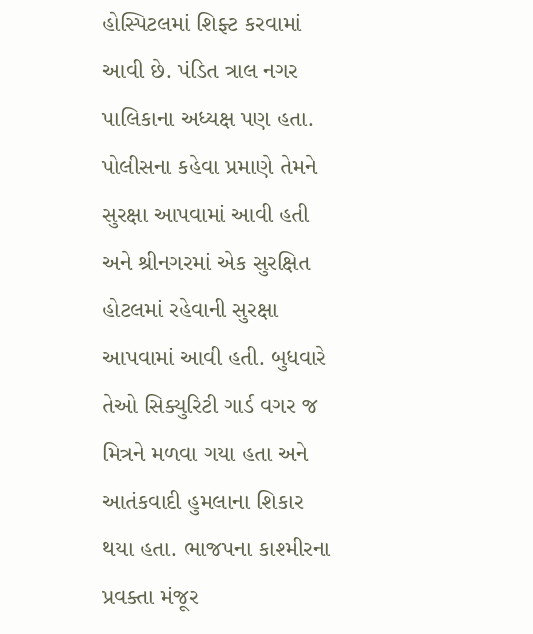હોસ્પિટલમાં શિફ્ટ કરવામાં આવી છે. પંડિત ત્રાલ નગર પાલિકાના અધ્યક્ષ પણ હતા.
પોલીસના કહેવા પ્રમાણે તેમને સુરક્ષા આપવામાં આવી હતી અને શ્રીનગરમાં એક સુરક્ષિત હોટલમાં રહેવાની સુરક્ષા આપવામાં આવી હતી. બુધવારે તેઓ સિક્યુરિટી ગાર્ડ વગર જ મિત્રને મળવા ગયા હતા અને આતંકવાદી હુમલાના શિકાર થયા હતા. ભાજપના કાશ્મીરના પ્રવક્તા મંજૂર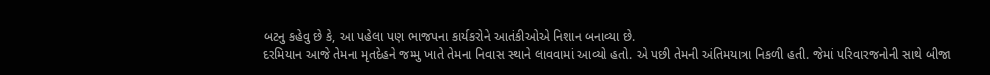બટનુ કહેવુ છે કે, આ પહેલા પણ ભાજપના કાર્યકરોને આતંકીઓએ નિશાન બનાવ્યા છે.
દરમિયાન આજે તેમના મૃતદેહને જમ્મુ ખાતે તેમના નિવાસ સ્થાને લાવવામાં આવ્યો હતો. એ પછી તેમની અંતિમયાત્રા નિકળી હતી. જેમાં પરિવારજનોની સાથે બીજા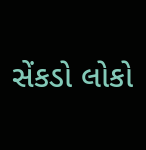સેંકડો લોકો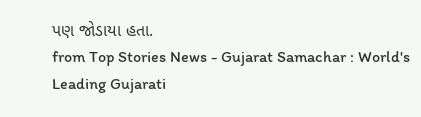પણ જોડાયા હતા.
from Top Stories News - Gujarat Samachar : World's Leading Gujarati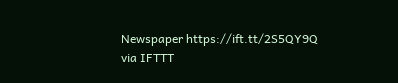Newspaper https://ift.tt/2S5QY9Q
via IFTTT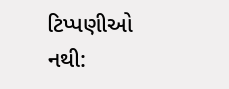ટિપ્પણીઓ નથી: